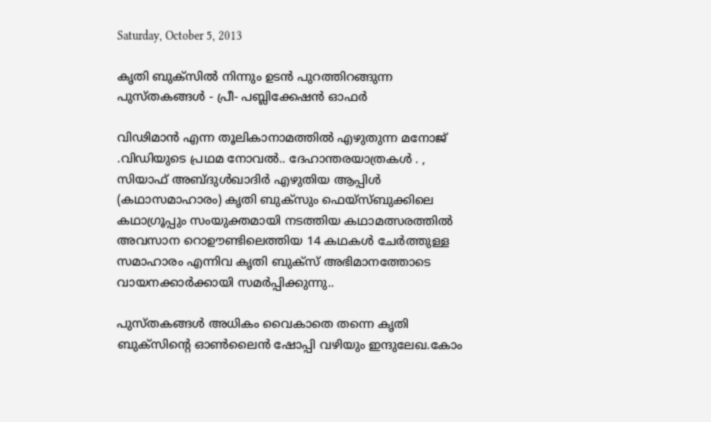Saturday, October 5, 2013

കൃതി ബുക്സിൽ നിന്നും ഉടൻ പുറത്തിറങ്ങുന്ന പുസ്തകങ്ങൾ - പ്രീ- പബ്ലിക്കേഷൻ ഓഫർ

വിഢിമാൻ എന്ന തൂലികാനാമത്തിൽ എഴുതുന്ന മനോജ് .വിഡിയുടെ പ്രഥമ നോവൽ.. ദേഹാന്തരയാത്രകൾ . , സിയാഫ് അബ്ദുൾഖാദിർ എഴുതിയ ആപ്പിൾ (കഥാസമാഹാരം) കൃതി ബുക്സും ഫെയ്സ്ബുക്കിലെ കഥാഗ്രൂപ്പും സംയുക്തമായി നടത്തിയ കഥാമത്സരത്തിൽ അവസാന റൊഊണ്ടിലെത്തിയ 14 കഥകൾ ചേർത്തുള്ള സമാഹാരം എന്നിവ കൃതി ബുക്സ് അഭിമാനത്തോടെ വായനക്കാർക്കായി സമർപ്പിക്കുന്നു..

പുസ്തകങ്ങൾ അധികം വൈകാതെ തന്നെ കൃതി ബുക്സിന്റെ ഓൺലൈൻ ഷോപ്പി വഴിയും ഇന്ദുലേഖ.കോം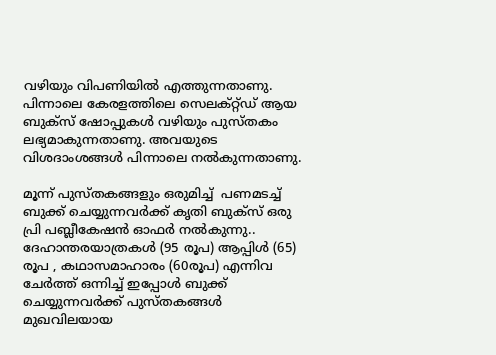വഴിയും വിപണിയിൽ എത്തുന്നതാണു. പിന്നാലെ കേരളത്തിലെ സെലക്റ്റ്ഡ് ആയ ബുക്സ് ഷോപ്പുകൾ വഴിയും പുസ്തകം ലഭ്യമാകുന്നതാണു. അവയുടെ വിശദാംശങ്ങൾ പിന്നാലെ നൽകുന്നതാണു.

മൂന്ന് പുസ്തകങ്ങളും ഒരുമിച്ച്  പണമടച്ച് ബുക്ക് ചെയ്യുന്നവർക്ക് കൃതി ബുക്സ് ഒരു പ്രി പബ്ലീകേഷൻ ഓഫർ നൽകുന്നു.. ദേഹാന്തരയാത്രകൾ (95 രൂപ) ആപ്പിൾ (65) രൂപ , കഥാസമാഹാരം (60രൂപ) എന്നിവ ചേർത്ത് ഒന്നിച്ച് ഇപ്പോൾ ബുക്ക് ചെയ്യുന്നവർക്ക് പുസ്തകങ്ങൾ മുഖവിലയായ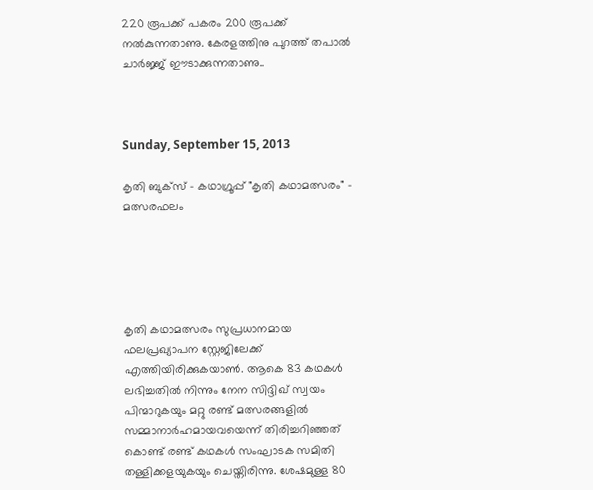220 രൂപക്ക് പകരം 200 രൂപക്ക് നൽകുന്നതാണു. കേരളത്തിനു പുറത്ത് തപാൽ ചാർജ്ജ് ഈടാക്കുന്നതാണു..



Sunday, September 15, 2013

കൃതി ബുക്സ് - കഥാഗ്രൂപ്പ് "കൃതി കഥാമത്സരം" - മത്സരഫലം





കൃതി കഥാമത്സരം സുപ്രധാനമായ ഫലപ്രഖ്യാപന സ്റ്റേജിലേക്ക് എത്തിയിരിക്കുകയാൺ. ആകെ 83 കഥകൾ ലഭിച്ചതിൽ നിന്നും നേന സിദ്ദിഖ് സ്വയം പിന്മാറുകയും മറ്റു രണ്ട് മത്സരങ്ങളിൽ സമ്മാനാർഹമായവയെന്ന് തിരിച്ചറിഞ്ഞത് കൊണ്ട് രണ്ട് കഥകൾ സംഘാടക സമിതി തള്ളിക്കളയുകയും ചെയ്തിരിന്നു. ശേഷമുള്ള 80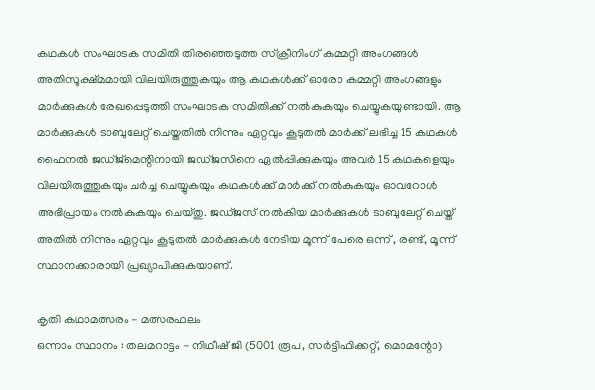കഥകൾ സംഘാടക സമിതി തിരഞ്ഞെടുത്ത സ്ക്രീനിംഗ് കമ്മറ്റി അംഗങ്ങൾ അതിസൂക്ഷ്മമായി വിലയിരുത്തുകയും ആ കഥകൾക്ക് ഓരോ കമ്മറ്റി അംഗങ്ങളും മാർക്കുകൾ രേഖപ്പെടുത്തി സംഘാടക സമിതിക്ക് നൽകുകയും ചെയ്യുകയുണ്ടായി. ആ മാർക്കുകൾ ടാബുലേറ്റ് ചെയ്തതിൽ നിന്നും ഏറ്റവും കൂടുതൽ മാർക്ക് ലഭിച്ച 15 കഥകൾ ഫൈനൽ ജഡ്ജ്മെന്റിനായി ജഡ്ജസിനെ ഏൽപ്പിക്കുകയും അവർ 15 കഥകളെയും വിലയിരുത്തുകയും ചർച്ച ചെയ്യുകയും കഥകൾക്ക് മാർക്ക് നൽകുകയും ഓവറോൾ അഭിപ്രായം നൽകുകയും ചെയ്തു. ജഡ്ജസ് നൽകിയ മാർക്കുകൾ ടാബുലേറ്റ് ചെയ്ത് അതിൽ നിന്നും ഏറ്റവും കൂടുതൽ മാർക്കുകൾ നേടിയ മൂന്ന് പേരെ ഒന്ന് , രണ്ട്, മൂന്ന് സ്ഥാനക്കാരായി പ്രഖ്യാപിക്കുകയാണ്.

കൃതി കഥാമത്സരം - മത്സരഫലം
ഒന്നാം സ്ഥാനം : തലമറാട്ടം - നിഥീഷ് ജി (5001 രൂപ, സർട്ടിഫിക്കറ്റ്, മൊമന്റോ)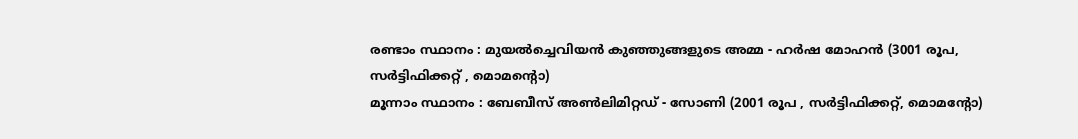രണ്ടാം സ്ഥാനം : മുയൽച്ചെവിയൻ കുഞ്ഞുങ്ങളുടെ അമ്മ - ഹർഷ മോഹൻ (3001 രൂപ, സർട്ടിഫിക്കറ്റ് , മൊമന്റൊ)
മൂന്നാം സ്ഥാനം : ബേബീസ് അൺലിമിറ്റഡ് - സോണി (2001 രൂപ , സർട്ടിഫിക്കറ്റ്, മൊമന്റോ)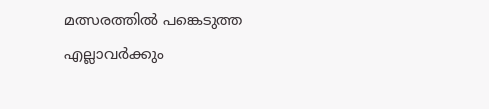മത്സരത്തിൽ പങ്കെടുത്ത എല്ലാവർക്കും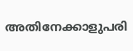അതിനേക്കാളുപരി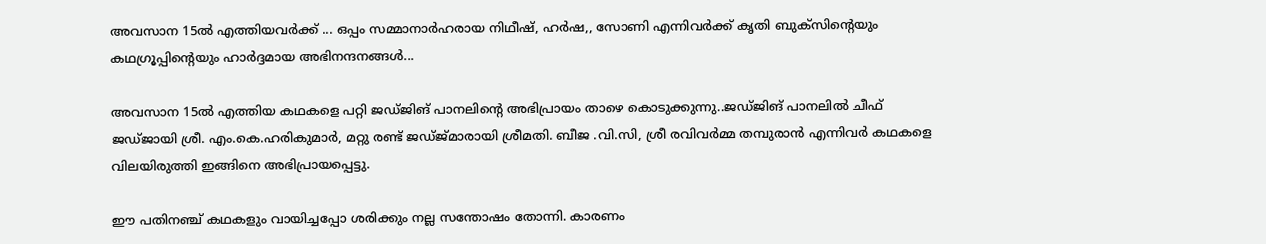അവസാന 15ൽ എത്തിയവർക്ക് ... ഒപ്പം സമ്മാനാർഹരായ നിഥീഷ്, ഹർഷ,, സോണി എന്നിവർക്ക് കൃതി ബുക്സിന്റെയും കഥഗ്രൂപ്പിന്റെയും ഹാർദ്ദമായ അഭിനന്ദനങ്ങൾ...

അവസാന 15ൽ എത്തിയ കഥകളെ പറ്റി ജഡ്ജിങ് പാനലിന്റെ അഭിപ്രായം താഴെ കൊടുക്കുന്നു..ജഡ്ജിങ് പാനലിൽ ചീഫ് ജഡ്ജായി ശ്രീ. എം.കെ.ഹരികുമാർ, മറ്റു രണ്ട് ജഡ്ജ്മാരായി ശ്രീമതി. ബീജ .വി.സി, ശ്രീ രവിവർമ്മ തമ്പുരാൻ എന്നിവർ കഥകളെ വിലയിരുത്തി ഇങ്ങിനെ അഭിപ്രായപ്പെട്ടു.

ഈ പതിനഞ്ച് കഥകളും വായിച്ചപ്പോ ശരിക്കും നല്ല സന്തോഷം തോന്നി. കാരണം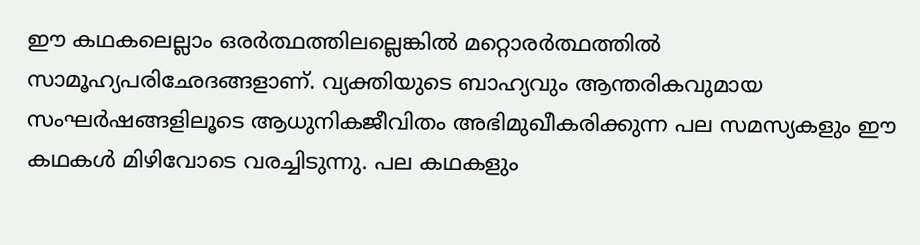ഈ കഥകലെല്ലാം ഒരര്‍ത്ഥത്തിലല്ലെങ്കില്‍ മറ്റൊരര്‍ത്ഥത്തില്‍ സാമൂഹ്യപരിഛേദങ്ങളാണ്. വ്യക്തിയുടെ ബാഹ്യവും ആന്തരികവുമായ സംഘര്‍ഷങ്ങളിലൂടെ ആധുനികജീവിതം അഭിമുഖീകരിക്കുന്ന പല സമസ്യകളും ഈ കഥകള്‍ മിഴിവോടെ വരച്ചിടുന്നു. പല കഥകളും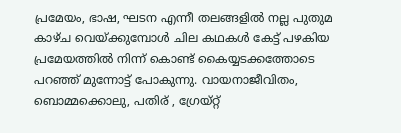പ്രമേയം, ഭാഷ, ഘടന എന്നീ തലങ്ങളില്‍ നല്ല പുതുമ കാഴ്ച വെയ്ക്കുമ്പോള്‍ ചില കഥകള്‍ കേട്ട് പഴകിയ പ്രമേയത്തില്‍ നിന്ന് കൊണ്ട് കൈയ്യടക്കത്തോടെ പറഞ്ഞ് മുന്നോട്ട് പോകുന്നു. വായനാജീവിതം, ബൊമ്മക്കൊലു, പതിര് , ഗ്രേയ്റ്റ്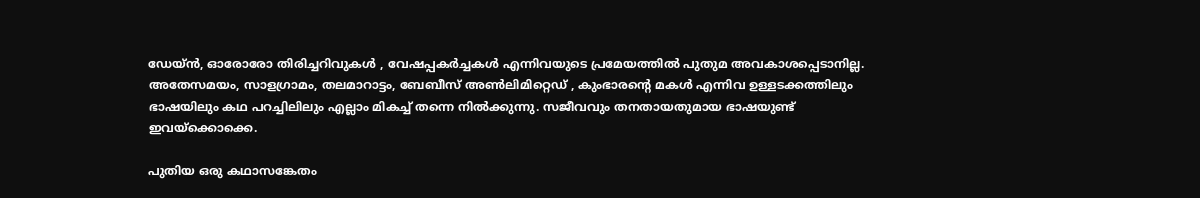ഡേയ്ന്‍, ഓരോരോ തിരിച്ചറിവുകള്‍ , വേഷപ്പകര്‍ച്ചകള്‍ എന്നിവയുടെ പ്രമേയത്തിൽ പുതുമ അവകാശപ്പെടാനില്ല. അതേസമയം, സാളഗ്രാമം, തലമാറാട്ടം, ബേബീസ് അണ്‍ലിമിറ്റെഡ് , കുംഭാരന്റെ മകള്‍ എന്നിവ ഉള്ളടക്കത്തിലും ഭാഷയിലും കഥ പറച്ചിലിലും എല്ലാം മികച്ച് തന്നെ നില്‍ക്കുന്നു. സജീവവും തനതായതുമായ ഭാഷയുണ്ട് ഇവയ്ക്കൊക്കെ.

പുതിയ ഒരു കഥാസങ്കേതം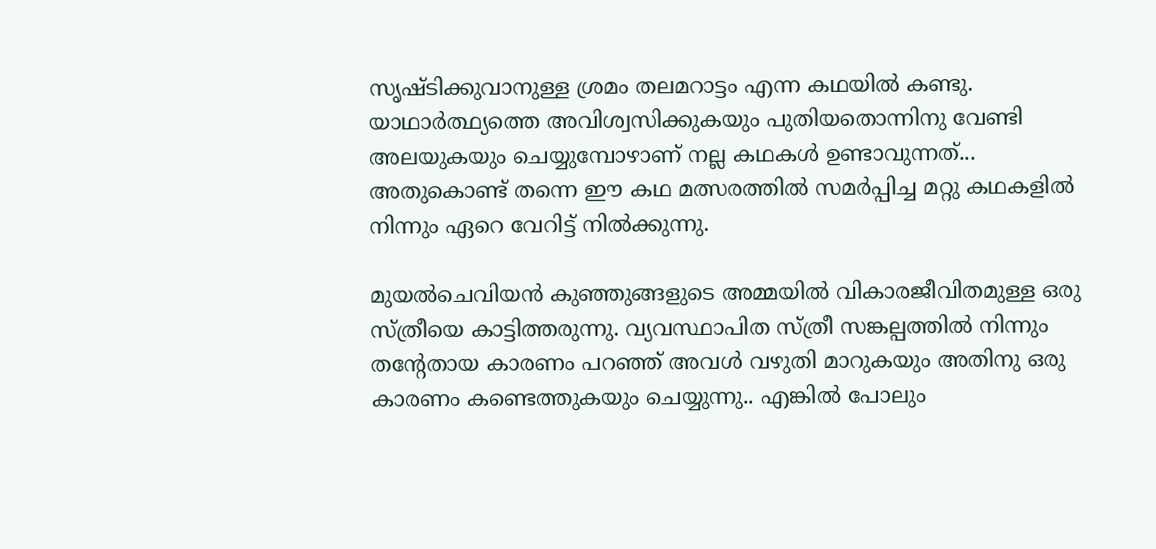സൃഷ്ടിക്കുവാനുള്ള ശ്രമം തലമറാട്ടം എന്ന കഥയിൽ കണ്ടു. യാഥാർത്ഥ്യത്തെ അവിശ്വസിക്കുകയും പുതിയതൊന്നിനു വേണ്ടി അലയുകയും ചെയ്യുമ്പോഴാണ് നല്ല കഥകൾ ഉണ്ടാവുന്നത്... അതുകൊണ്ട് തന്നെ ഈ കഥ മത്സരത്തിൽ സമർപ്പിച്ച മറ്റു കഥകളിൽ നിന്നും ഏറെ വേറിട്ട് നിൽക്കുന്നു.

മുയൽചെവിയൻ കുഞ്ഞുങ്ങളുടെ അമ്മയിൽ വികാരജീവിതമുള്ള ഒരു സ്ത്രീയെ കാട്ടിത്തരുന്നു. വ്യവസ്ഥാപിത സ്ത്രീ സങ്കല്പത്തിൽ നിന്നും തന്റേതായ കാരണം പറഞ്ഞ് അവൾ വഴുതി മാറുകയും അതിനു ഒരു കാരണം കണ്ടെത്തുകയും ചെയ്യുന്നു.. എങ്കിൽ പോലും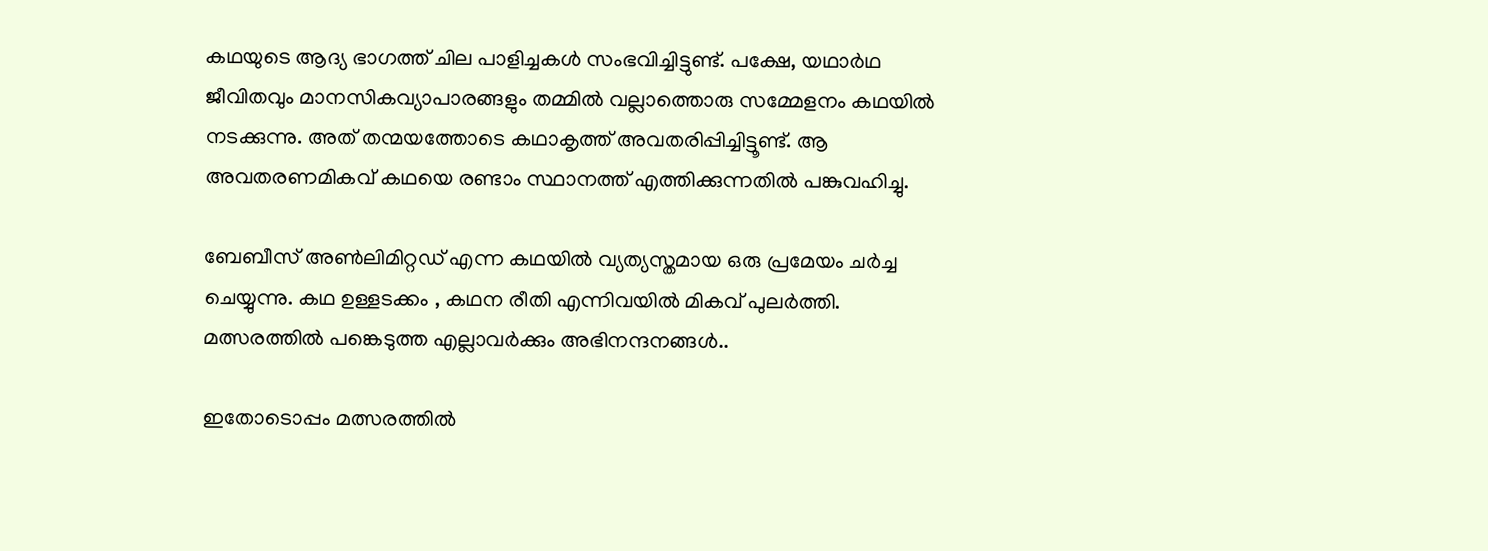കഥയുടെ ആദ്യ ഭാഗത്ത് ചില പാളിച്ചകൾ സംഭവിച്ചിട്ടുണ്ട്. പക്ഷേ, യഥാര്‍ഥ ജീവിതവും മാനസികവ്യാപാരങ്ങളും തമ്മില്‍ വല്ലാത്തൊരു സമ്മേളനം കഥയില്‍ നടക്കുന്നു. അത് തന്മയത്തോടെ കഥാകൃത്ത് അവതരിപ്പിച്ചിട്ടൂണ്ട്. ആ അവതരണമികവ് കഥയെ രണ്ടാം സ്ഥാനത്ത് എത്തിക്കുന്നതിൽ പങ്കുവഹിച്ചു.

ബേബീസ് അൺലിമിറ്റഡ് എന്ന കഥയിൽ വ്യത്യസ്തമായ ഒരു പ്രമേയം ചർച്ച ചെയ്യുന്നു. കഥ ഉള്ളടക്കം , കഥന രീതി എന്നിവയിൽ മികവ് പുലർത്തി. മത്സരത്തിൽ പങ്കെടുത്ത എല്ലാവർക്കും അഭിനന്ദനങ്ങൾ..

ഇതോടൊപ്പം മത്സരത്തിൽ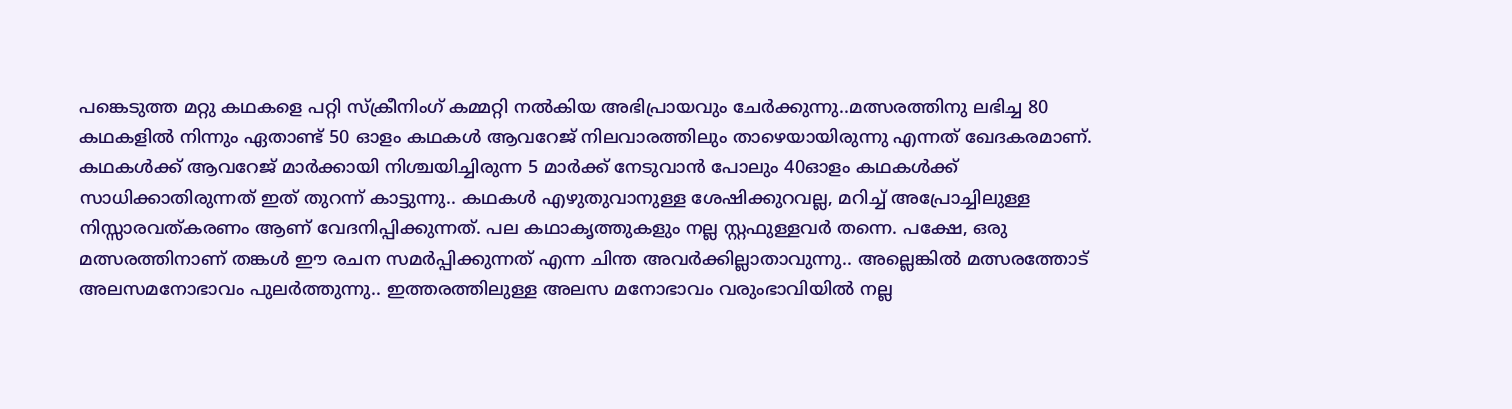പങ്കെടുത്ത മറ്റു കഥകളെ പറ്റി സ്ക്രീനിംഗ് കമ്മറ്റി നൽകിയ അഭിപ്രായവും ചേർക്കുന്നു..മത്സരത്തിനു ലഭിച്ച 80 കഥകളിൽ നിന്നും ഏതാണ്ട് 50 ഓളം കഥകൾ ആവറേജ് നിലവാരത്തിലും താഴെയായിരുന്നു എന്നത് ഖേദകരമാണ്. കഥകൾക്ക് ആവറേജ് മാർക്കായി നിശ്ചയിച്ചിരുന്ന 5 മാർക്ക് നേടുവാൻ പോലും 40ഓളം കഥകൾക്ക് സാധിക്കാതിരുന്നത് ഇത് തുറന്ന് കാട്ടുന്നു.. കഥകൾ എഴുതുവാനുള്ള ശേഷിക്കുറവല്ല, മറിച്ച് അപ്രോച്ചിലുള്ള നിസ്സാരവത്കരണം ആണ് വേദനിപ്പിക്കുന്നത്. പല കഥാകൃത്തുകളും നല്ല സ്റ്റഫുള്ളവർ തന്നെ. പക്ഷേ, ഒരു മത്സരത്തിനാണ് തങ്കൾ ഈ രചന സമർപ്പിക്കുന്നത് എന്ന ചിന്ത അവർക്കില്ലാതാവുന്നു.. അല്ലെങ്കിൽ മത്സരത്തോട് അലസമനോഭാവം പുലർത്തുന്നു.. ഇത്തരത്തിലുള്ള അലസ മനോഭാവം വരുംഭാവിയിൽ നല്ല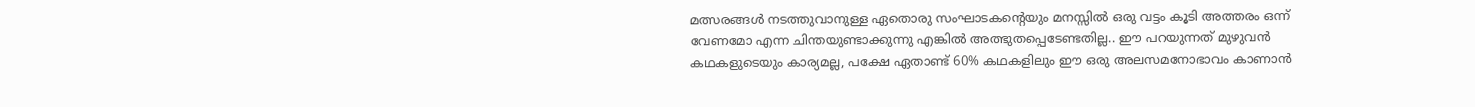മത്സരങ്ങൾ നടത്തുവാനുള്ള ഏതൊരു സംഘാടകന്റെയും മനസ്സിൽ ഒരു വട്ടം കൂടി അത്തരം ഒന്ന് വേണമോ എന്ന ചിന്തയുണ്ടാക്കുന്നു എങ്കിൽ അത്ഭുതപ്പെടേണ്ടതില്ല.. ഈ പറയുന്നത് മുഴുവൻ കഥകളുടെയും കാര്യമല്ല, പക്ഷേ ഏതാണ്ട് 60% കഥകളിലും ഈ ഒരു അലസമനോഭാവം കാണാൻ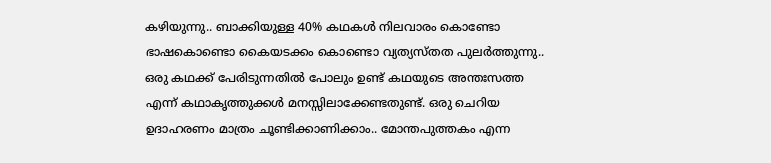കഴിയുന്നു.. ബാക്കിയുള്ള 40% കഥകൾ നിലവാരം കൊണ്ടോ ഭാഷകൊണ്ടൊ കൈയടക്കം കൊണ്ടൊ വ്യത്യസ്തത പുലർത്തുന്നു.. ഒരു കഥക്ക് പേരിടുന്നതിൽ പോലും ഉണ്ട് കഥയുടെ അന്തഃസത്ത എന്ന് കഥാകൃത്തുക്കൾ മനസ്സിലാക്കേണ്ടതുണ്ട്. ഒരു ചെറിയ ഉദാഹരണം മാത്രം ചൂണ്ടിക്കാണിക്കാം.. മോന്തപുത്തകം എന്ന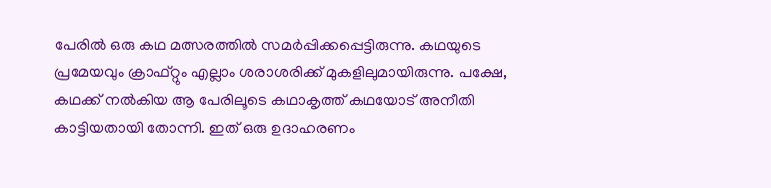പേരിൽ ഒരു കഥ മത്സരത്തിൽ സമർപ്പിക്കപ്പെട്ടിരുന്നു. കഥയുടെ പ്രമേയവും ക്രാഫ്റ്റും എല്ലാം ശരാശരിക്ക് മുകളിലുമായിരുന്നു. പക്ഷേ, കഥക്ക് നൽകിയ ആ പേരിലൂടെ കഥാകൃത്ത് കഥയോട് അനീതി കാട്ടിയതായി തോന്നി. ഇത് ഒരു ഉദാഹരണം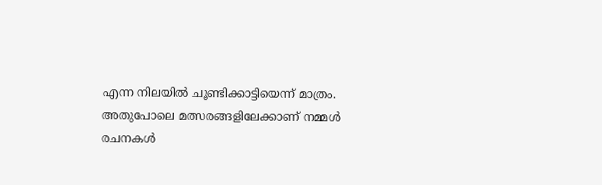എന്ന നിലയിൽ ചൂണ്ടിക്കാട്ടിയെന്ന് മാത്രം. അതുപോലെ മത്സരങ്ങളിലേക്കാണ് നമ്മൾ രചനകൾ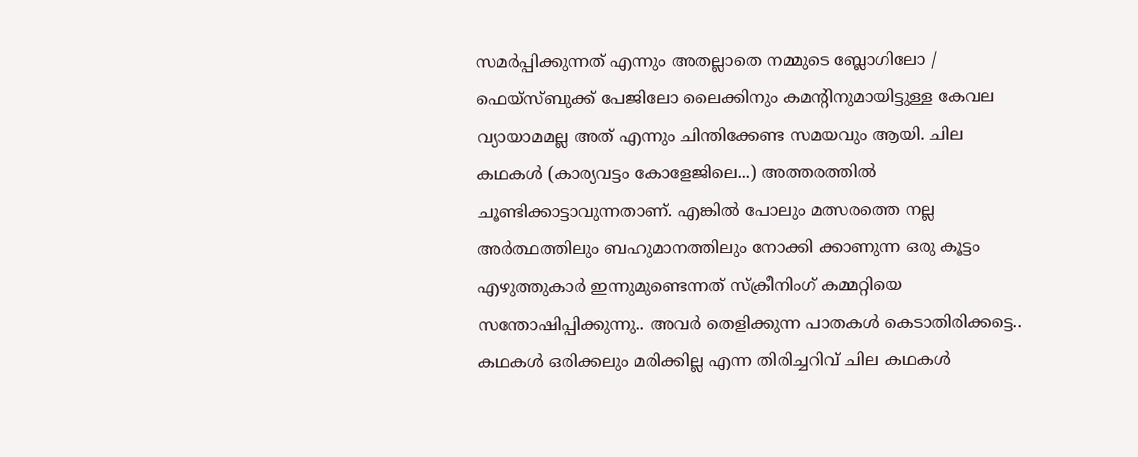സമർപ്പിക്കുന്നത് എന്നും അതല്ലാതെ നമ്മുടെ ബ്ലോഗിലോ / ഫെയ്സ്ബുക്ക് പേജിലോ ലൈക്കിനും കമന്റിനുമായിട്ടുള്ള കേവല വ്യായാമമല്ല അത് എന്നും ചിന്തിക്കേണ്ട സമയവും ആയി. ചില കഥകൾ (കാര്യവട്ടം കോളേജിലെ...) അത്തരത്തിൽ ചൂണ്ടിക്കാട്ടാവുന്നതാണ്. എങ്കിൽ പോലും മത്സരത്തെ നല്ല അർത്ഥത്തിലും ബഹുമാനത്തിലും നോക്കി ക്കാണുന്ന ഒരു കൂട്ടം എഴുത്തുകാർ ഇന്നുമുണ്ടെന്നത് സ്ക്രീനിംഗ് കമ്മറ്റിയെ സന്തോഷിപ്പിക്കുന്നു.. അവർ തെളിക്കുന്ന പാതകൾ കെടാതിരിക്കട്ടെ.. കഥകൾ ഒരിക്കലും മരിക്കില്ല എന്ന തിരിച്ചറിവ് ചില കഥകൾ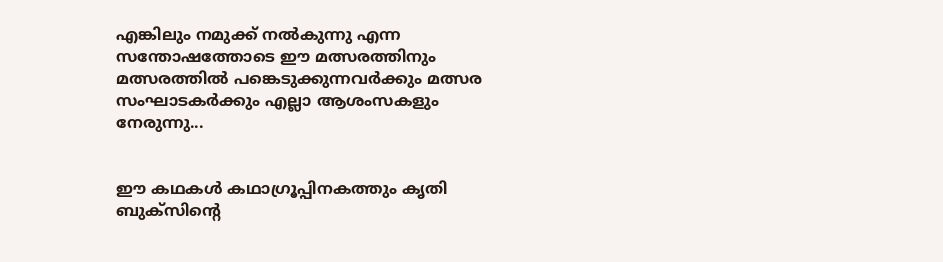എങ്കിലും നമുക്ക് നൽകുന്നു എന്ന സന്തോഷത്തോടെ ഈ മത്സരത്തിനും മത്സരത്തിൽ പങ്കെടുക്കുന്നവർക്കും മത്സര സംഘാടകർക്കും എല്ലാ ആശംസകളും നേരുന്നു...


ഈ കഥകൾ കഥാഗ്രൂപ്പിനകത്തും കൃതി ബുക്സിന്റെ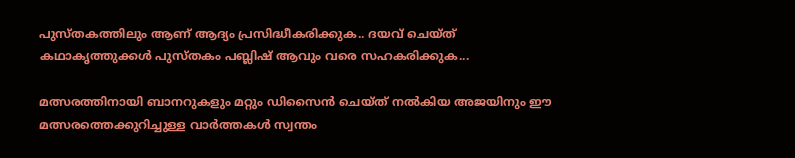പുസ്തകത്തിലും ആണ് ആദ്യം പ്രസിദ്ധീകരിക്കുക.. ദയവ് ചെയ്ത് കഥാകൃത്തുക്കൾ പുസ്തകം പബ്ലിഷ് ആവും വരെ സഹകരിക്കുക...

മത്സരത്തിനായി ബാനറുകളും മറ്റും ഡിസൈൻ ചെയ്ത് നൽകിയ അജയിനും ഈ മത്സരത്തെക്കുറിച്ചുള്ള വാർത്തകൾ സ്വന്തം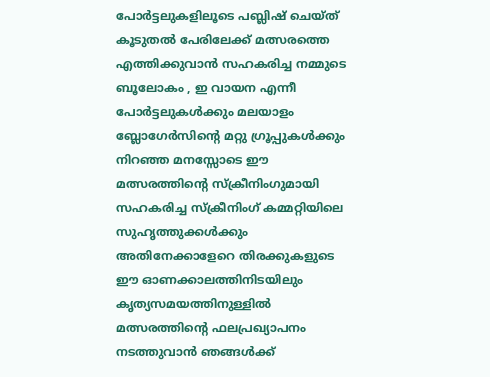പോർട്ടലുകളിലൂടെ പബ്ലിഷ് ചെയ്ത് കൂടുതൽ പേരിലേക്ക് മത്സരത്തെ എത്തിക്കുവാൻ സഹകരിച്ച നമ്മുടെ ബൂലോകം , ഇ വായന എന്നീ പോർട്ടലുകൾക്കും മലയാളം ബ്ലോഗേർസിന്റെ മറ്റു ഗ്രൂപ്പുകൾക്കും നിറഞ്ഞ മനസ്സോടെ ഈ മത്സരത്തിന്റെ സ്ക്രീനിംഗുമായി സഹകരിച്ച സ്ക്രീനിംഗ് കമ്മറ്റിയിലെ സുഹൃത്തുക്കൾക്കും അതിനേക്കാളേറെ തിരക്കുകളുടെ ഈ ഓണക്കാലത്തിനിടയിലും കൃത്യസമയത്തിനുള്ളിൽ മത്സരത്തിന്റെ ഫലപ്രഖ്യാപനം നടത്തുവാൻ ഞങ്ങൾക്ക്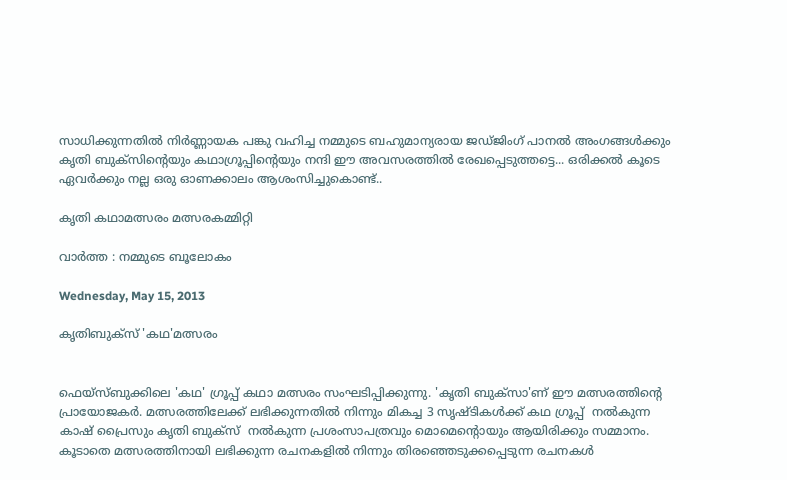സാധിക്കുന്നതിൽ നിർണ്ണായക പങ്കു വഹിച്ച നമ്മുടെ ബഹുമാന്യരായ ജഡ്ജിംഗ് പാനൽ അംഗങ്ങൾക്കും കൃതി ബുക്സിന്റെയും കഥാഗ്രൂപ്പിന്റെയും നന്ദി ഈ അവസരത്തിൽ രേഖപ്പെടുത്തട്ടെ... ഒരിക്കൽ കൂടെ ഏവർക്കും നല്ല ഒരു ഓണക്കാലം ആശംസിച്ചുകൊണ്ട്..

കൃതി കഥാമത്സരം മത്സരകമ്മിറ്റി

വാർത്ത : നമ്മുടെ ബൂലോകം

Wednesday, May 15, 2013

കൃതിബുക്സ് 'കഥ'മത്സരം


ഫെയ്സ്ബുക്കിലെ 'കഥ' ഗ്രൂപ്പ് കഥാ മത്സരം സംഘടിപ്പിക്കുന്നു. 'കൃതി ബുക്സാ'ണ് ഈ മത്സരത്തിന്റെ പ്രായോജകര്‍. മത്സരത്തിലേക്ക് ലഭിക്കുന്നതില്‍ നിന്നും മികച്ച 3 സൃഷ്ടികള്‍ക്ക് കഥ ഗ്രൂപ്പ്‌  നല്‍കുന്ന കാഷ് പ്രൈസും കൃതി ബുക്സ്  നല്‍കുന്ന പ്രശംസാപത്രവും മൊമെന്റൊയും ആയിരിക്കും സമ്മാനം. കൂടാതെ മത്സരത്തിനായി ലഭിക്കുന്ന രചനകളില്‍ നിന്നും തിരഞ്ഞെടുക്കപ്പെടുന്ന രചനകള്‍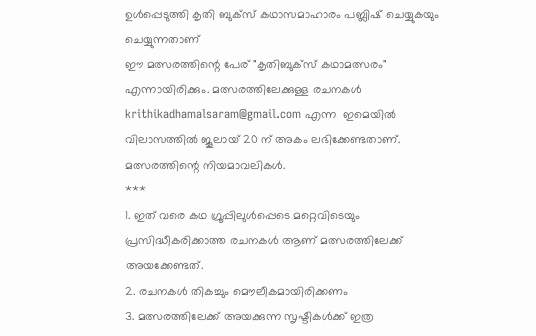ഉള്‍പ്പെടുത്തി കൃതി ബുക്സ് കഥാസമാഹാരം പബ്ലിഷ് ചെയ്യുകയും ചെയ്യുന്നതാണ്
ഈ മത്സരത്തിന്റെ പേര് "കൃതിബുക്സ് കഥാമത്സരം" എന്നായിരിക്കും. മത്സരത്തിലേക്കുള്ള രചനകള്‍ krithikadhamalsaram@gmail.com എന്ന  ഇമെയില്‍ വിലാസത്തില്‍ ജൂലായ്‌ 20 ന് അകം ലഭിക്കേണ്ടതാണ്.
മത്സരത്തിന്റെ നിയമാവലികള്‍.
***
1. ഇത് വരെ കഥ ഗ്രൂപ്പിലുള്‍പ്പെടെ മറ്റെവിടെയും പ്രസിദ്ധീകരിക്കാത്ത രചനകള്‍ ആണ് മത്സരത്തിലേക്ക് അയക്കേണ്ടത്.
2. രചനകള്‍ തികച്ചും മൌലീകമായിരിക്കണം
3. മത്സരത്തിലേക്ക് അയക്കുന്ന സൃഷ്ടികള്‍ക്ക് ഇത്ര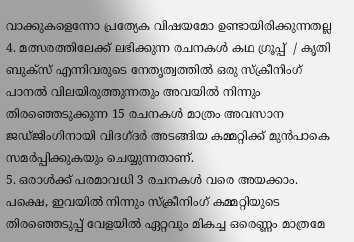വാക്കുകളെന്നോ പ്രത്യേക വിഷയമോ ഉണ്ടായിരിക്കുന്നതല്ല
4. മത്സരത്തിലേക്ക് ലഭിക്കുന്ന രചനകള്‍ കഥ ഗ്രൂപ്പ്  / കൃതി ബുക്സ് എന്നിവരുടെ നേതൃത്വത്തില്‍ ഒരു സ്ക്രീനിംഗ് പാനല്‍ വിലയിരുത്തുന്നതും അവയില്‍ നിന്നും തിരഞ്ഞെടുക്കുന്ന 15 രചനകള്‍ മാത്രം അവസാന ജഡ്ജിംഗിനായി വിദഗ്ദര്‍ അടങ്ങിയ കമ്മറ്റിക്ക് മുന്‍പാകെ സമര്‍പ്പിക്കുകയും ചെയ്യുന്നതാണ്.
5. ഒരാള്‍ക്ക് പരമാവധി 3 രചനകള്‍ വരെ അയക്കാം. പക്ഷെ, ഇവയില്‍ നിന്നും സ്ക്രീനിംഗ് കമ്മറ്റിയുടെ തിരഞ്ഞെടുപ്പ് വേളയില്‍ ഏറ്റവും മികച്ച ഒരെണ്ണം മാത്രമേ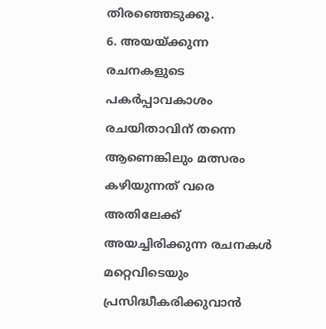തിരഞ്ഞെടുക്കൂ.
6. അയയ്ക്കുന്ന രചനകളുടെ പകര്‍പ്പാവകാശം രചയിതാവിന് തന്നെ ആണെങ്കിലും മത്സരം കഴിയുന്നത് വരെ അതിലേക്ക് അയച്ചിരിക്കുന്ന രചനകള്‍ മറ്റെവിടെയും പ്രസിദ്ധീകരിക്കുവാന്‍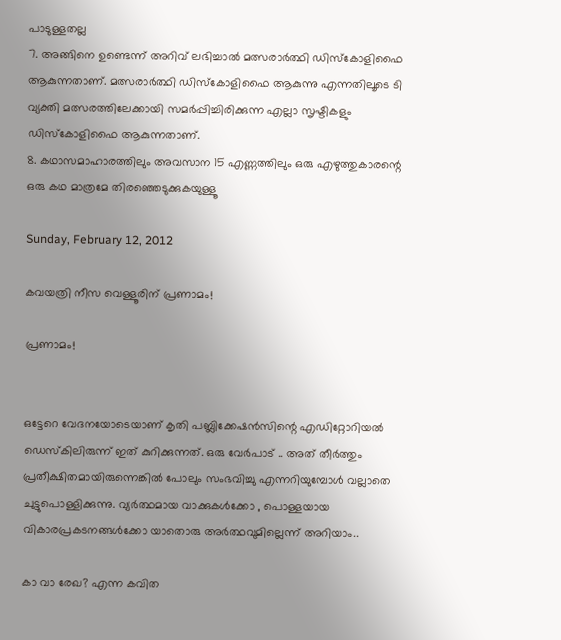പാടുള്ളതല്ല
7. അങ്ങിനെ ഉണ്ടെന്ന് അറിവ് ലഭിച്ചാല്‍ മത്സരാര്‍ത്ഥി ഡിസ്‌കോളിഫൈ ആകുന്നതാണ്. മത്സരാര്‍ത്ഥി ഡിസ്‌കോളിഫൈ ആകുന്നു എന്നതിലൂടെ ടി വ്യക്തി മത്സരത്തിലേക്കായി സമര്‍പ്പിച്ചിരിക്കുന്ന എല്ലാ സൃഷ്ടികളും ഡിസ്‌കോളിഫൈ ആകുന്നതാണ്.
8. കഥാസമാഹാരത്തിലും അവസാന 15 എണ്ണത്തിലും ഒരു എഴുത്തുകാരന്റെ ഒരു കഥ മാത്രമേ തിരഞ്ഞെടുക്കുകയുള്ളൂ

Sunday, February 12, 2012

കവയത്രി നീസ വെള്ളൂരിന് പ്രണാമം!

പ്രണാമം!


ഒട്ടേറെ വേദനയോടെയാണ് കൃതി പബ്ലിക്കേഷന്‍സിന്റെ എഡിറ്റോറിയല്‍ ഡെസ്കിലിരുന്ന് ഇത് കുറിക്കുന്നത്. ഒരു വേര്‍പാട് .. അത് തീര്‍ത്തും പ്രതീക്ഷിതമായിരുന്നെങ്കില്‍ പോലും സംഭവിച്ചു എന്നറിയുമ്പോള്‍ വല്ലാതെ ചുട്ടുപൊള്ളിക്കുന്നു. വ്യര്‍ത്ഥമായ വാക്കുകള്‍ക്കോ , പൊള്ളയായ വികാരപ്രകടനങ്ങള്‍ക്കോ യാതൊരു അര്‍ത്ഥവുമില്ലെന്ന് അറിയാം..

കാ വാ രേഖ? എന്ന കവിത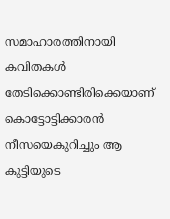സമാഹാരത്തിനായി കവിതകള്‍ തേടിക്കൊണ്ടിരിക്കെയാണ് കൊട്ടോട്ടിക്കാരന്‍ നീസയെകുറിച്ചും ആ കുട്ടിയുടെ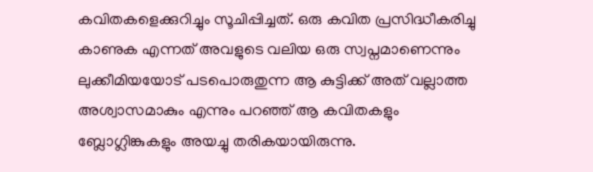കവിതകളെക്കുറിച്ചും സൂചിപ്പിച്ചത്. ഒരു കവിത പ്രസിദ്ധീകരിച്ചു കാണുക എന്നത് അവളുടെ വലിയ ഒരു സ്വപ്നമാണെന്നും ലുക്കീമിയയോട് പടപൊരുതുന്ന ആ കുട്ടിക്ക് അത് വല്ലാത്ത അശ്വാസമാകും എന്നും പറഞ്ഞ് ആ കവിതകളും ബ്ലോഗ്ലിങ്കുകളും അയച്ചു തരികയായിരുന്നു.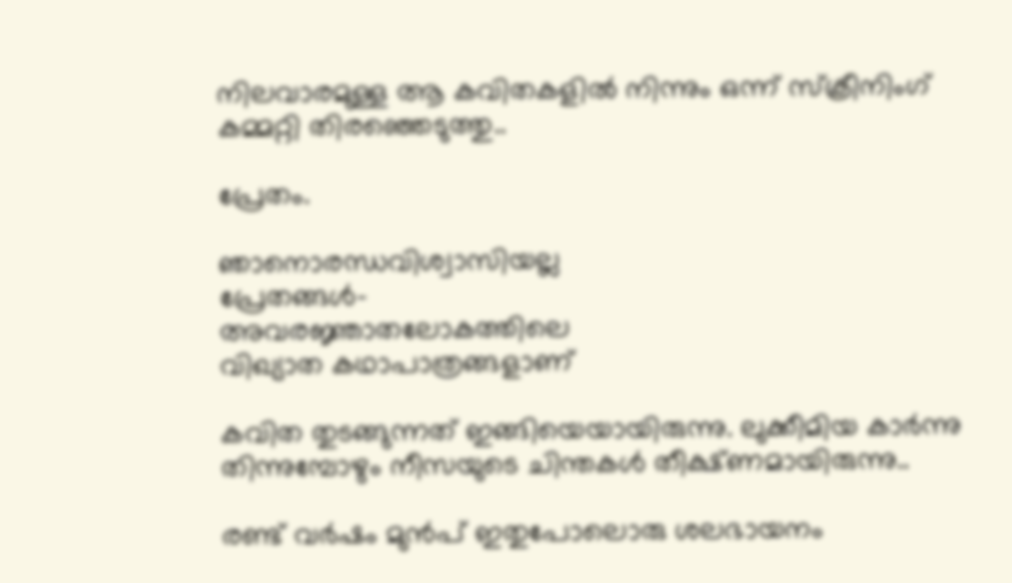നിലവാരമുള്ള ആ കവിതകളില്‍ നിന്നും ഒന്ന് സ്ക്രീനിംഗ് കമ്മറ്റി തിരഞ്ഞെടുത്തു..

പ്രേതം.

ഞാനൊരന്ധവിശ്വാസിയല്ല
പ്രേതങ്ങള്‍-
അവരജ്ഞാതലോകത്തിലെ
വിഖ്യാത കഥാപാത്രങ്ങളാണ്

കവിത തുടങ്ങുന്നത് ഇങ്ങിയെയായിരുന്നു. ലുക്കീമിയ കാര്‍ന്നു തിന്നുമ്പോഴും നീസയുടെ ചിന്തകള്‍ തീക്ഷ്ണമായിരുന്നു..

രണ്ട് വര്‍ഷം മുന്‍പ് ഇതുപോലൊരു ശലഭായനം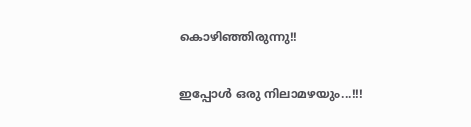കൊഴിഞ്ഞിരുന്നു!!

ഇപ്പോള്‍ ഒരു നിലാമഴയും...!!!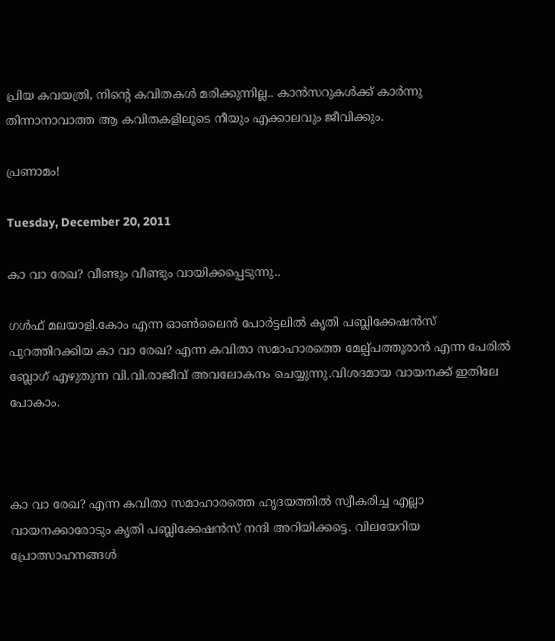പ്രിയ കവയത്രി, നിന്റെ കവിതകള്‍ മരിക്കുന്നില്ല.. കാന്‍സറുകള്‍ക്ക് കാര്‍ന്നു തിന്നാനാവാത്ത ആ കവിതകളിലൂടെ നീയും എക്കാലവും ജീവിക്കും.

പ്രണാമം!

Tuesday, December 20, 2011

കാ വാ രേഖ? വീണ്ടും വീണ്ടും വായിക്കപ്പെടുന്നു..

ഗള്‍ഫ് മലയാളി.കോം എന്ന ഓണ്‍ലൈന്‍ പോര്‍ട്ടലില്‍ കൃതി പബ്ലിക്കേഷന്‍സ് പുറത്തിറക്കിയ കാ വാ രേഖ? എന്ന കവിതാ സമാഹാരത്തെ മേല്പ്പത്തൂരാന്‍ എന്ന പേരില്‍ ബ്ലോഗ് എഴുതുന്ന വി.വി.രാജീവ് അവലോകനം ചെയ്യുന്നു.വിശദമായ വായനക്ക് ഇതിലേ പോകാം.



കാ വാ രേഖ? എന്ന കവിതാ സമാഹാരത്തെ ഹൃദയത്തില്‍ സ്വീകരിച്ച എല്ലാ വായനക്കാരോടും കൃതി പബ്ലിക്കേഷന്‍സ് നന്ദി അറിയിക്കട്ടെ. വിലയേറിയ പ്രോത്സാഹനങ്ങള്‍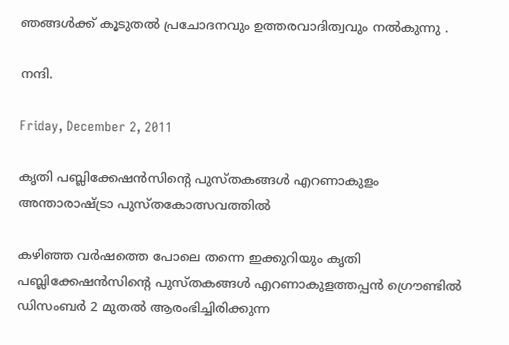ഞങ്ങള്‍ക്ക് കൂടുതല്‍ പ്രചോദനവും ഉത്തരവാദിത്വവും നല്‍കുന്നു .

നന്ദി.

Friday, December 2, 2011

കൃതി പബ്ലിക്കേഷന്‍സിന്റെ പുസ്തകങ്ങള്‍ എറണാകുളം അന്താരാഷ്ട്രാ പുസ്തകോത്സവത്തില്‍

കഴിഞ്ഞ വര്‍ഷത്തെ പോലെ തന്നെ ഇക്കുറിയും കൃതി പബ്ലിക്കേഷന്‍സിന്റെ പുസ്തകങ്ങള്‍ എറണാകുളത്തപ്പന്‍ ഗ്രൌണ്ടില്‍ ഡിസംബര്‍ 2 മുതല്‍ ആരംഭിച്ചിരിക്കുന്ന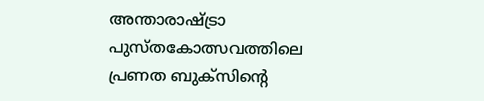അന്താരാഷ്ട്രാ പുസ്തകോത്സവത്തിലെ പ്രണത ബുക്സിന്റെ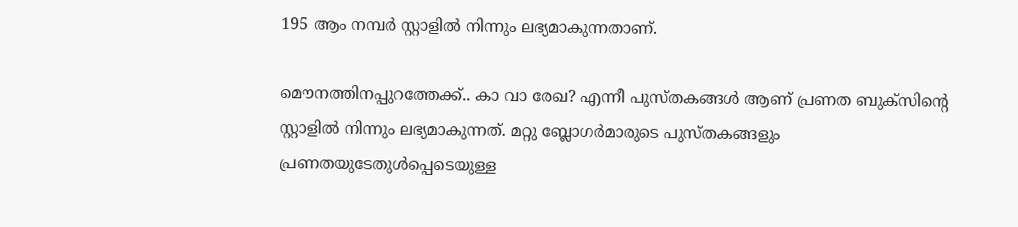195 ആം നമ്പര്‍ സ്റ്റാളില്‍ നിന്നും ലഭ്യമാകുന്നതാണ്.

മൌനത്തിനപ്പുറത്തേക്ക്.. കാ വാ രേഖ? എന്നീ പുസ്തകങ്ങള്‍ ആണ് പ്രണത ബുക്സിന്റെ സ്റ്റാളില്‍ നിന്നും ലഭ്യമാകുന്നത്. മറ്റു ബ്ലോഗര്‍മാരുടെ പുസ്തകങ്ങളും പ്രണതയുടേതുള്‍പ്പെടെയുള്ള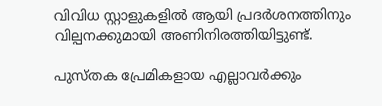വിവിധ സ്റ്റാളുകളില്‍ ആയി പ്രദര്‍ശനത്തിനും വില്പനക്കുമായി അണിനിരത്തിയിട്ടുണ്ട്.

പുസ്തക പ്രേമികളായ എല്ലാവര്‍ക്കും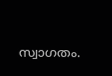സ്വാഗതം.